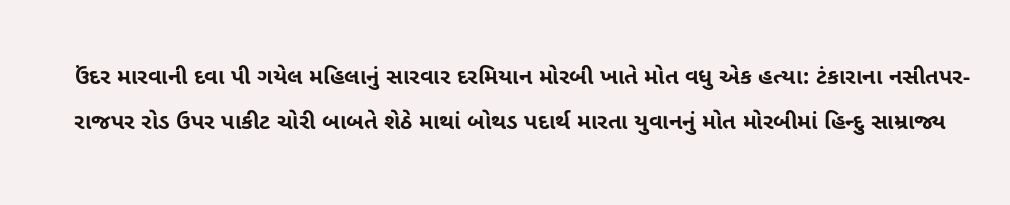ઉંદર મારવાની દવા પી ગયેલ મહિલાનું સારવાર દરમિયાન મોરબી ખાતે મોત વધુ એક હત્યા: ટંકારાના નસીતપર-રાજપર રોડ ઉપર પાકીટ ચોરી બાબતે શેઠે માથાં બોથડ પદાર્થ મારતા યુવાનનું મોત મોરબીમાં હિન્દુ સામ્રાજ્ય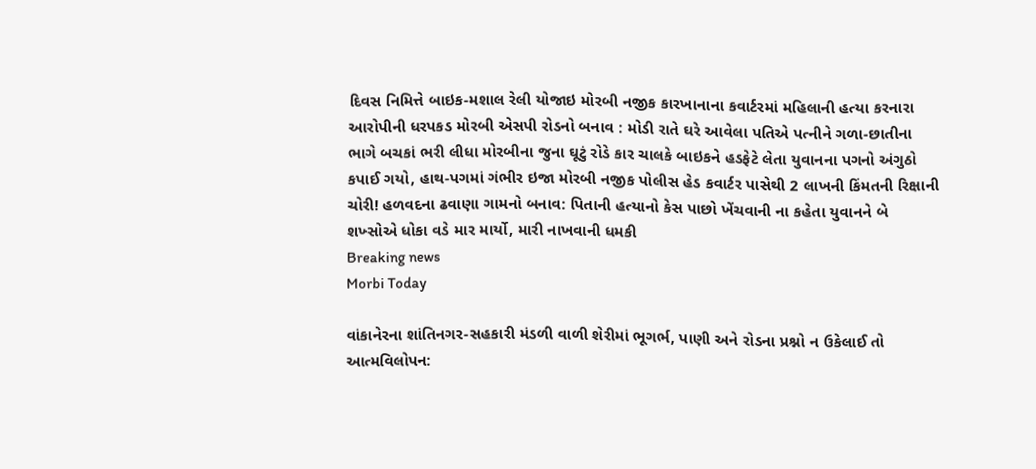દિવસ નિમિત્તે બાઇક-મશાલ રેલી યોજાઇ મોરબી નજીક કારખાનાના કવાર્ટરમાં મહિલાની હત્યા કરનારા આરોપીની ધરપકડ મોરબી એસપી રોડનો બનાવ : મોડી રાતે ઘરે આવેલા પતિએ પત્નીને ગળા-છાતીના ભાગે બચકાં ભરી લીધા મોરબીના જુના ઘૂટું રોડે કાર ચાલકે બાઇકને હડફેટે લેતા યુવાનના પગનો અંગુઠો કપાઈ ગયો, હાથ-પગમાં ગંભીર ઇજા મોરબી નજીક પોલીસ હેડ કવાર્ટર પાસેથી 2 લાખની કિંમતની રિક્ષાની ચોરી! હળવદના ઢવાણા ગામનો બનાવ: પિતાની હત્યાનો કેસ પાછો ખેંચવાની ના કહેતા યુવાનને બે શખ્સોએ ધોકા વડે માર માર્યો, મારી નાખવાની ધમકી
Breaking news
Morbi Today

વાંકાનેરના શાંતિનગર-સહકારી મંડળી વાળી શેરીમાં ભૂગર્ભ, પાણી અને રોડના પ્રશ્નો ન ઉકેલાઈ તો આત્મવિલોપન: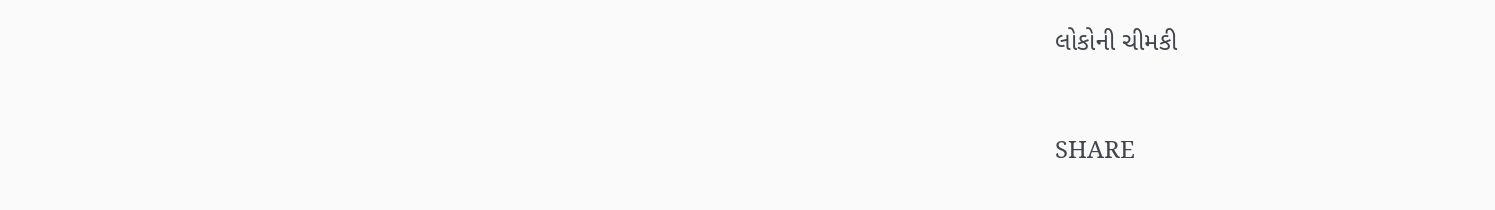લોકોની ચીમકી


SHARE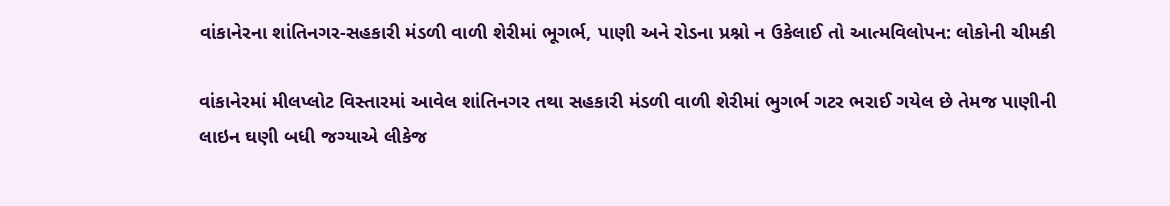વાંકાનેરના શાંતિનગર-સહકારી મંડળી વાળી શેરીમાં ભૂગર્ભ, પાણી અને રોડના પ્રશ્નો ન ઉકેલાઈ તો આત્મવિલોપન: લોકોની ચીમકી

વાંકાનેરમાં મીલપ્લોટ વિસ્તારમાં આવેલ શાંતિનગર તથા સહકારી મંડળી વાળી શેરીમાં ભુગર્ભ ગટર ભરાઈ ગયેલ છે તેમજ પાણીની લાઇન ઘણી બધી જગ્યાએ લીકેજ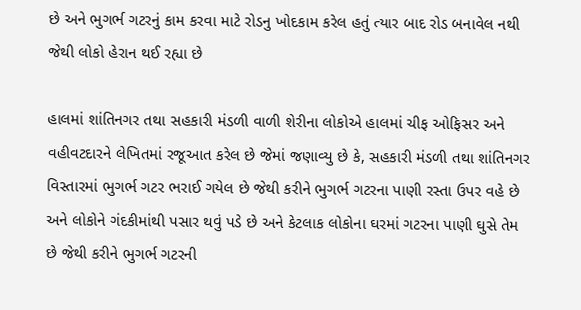છે અને ભુગર્ભ ગટરનું કામ કરવા માટે રોડનુ ખોદકામ કરેલ હતું ત્યાર બાદ રોડ બનાવેલ નથી જેથી લોકો હેરાન થઈ રહ્યા છે

હાલમાં શાંતિનગર તથા સહકારી મંડળી વાળી શેરીના લોકોએ હાલમાં ચીફ ઓફિસર અને વહીવટદારને લેખિતમાં રજૂઆત કરેલ છે જેમાં જણાવ્યુ છે કે, સહકારી મંડળી તથા શાંતિનગર વિસ્તારમાં ભુગર્ભ ગટર ભરાઈ ગયેલ છે જેથી કરીને ભુગર્ભ ગટરના પાણી રસ્તા ઉપર વહે છે અને લોકોને ગંદકીમાંથી પસાર થવું પડે છે અને કેટલાક લોકોના ઘરમાં ગટરના પાણી ઘુસે તેમ છે જેથી કરીને ભુગર્ભ ગટરની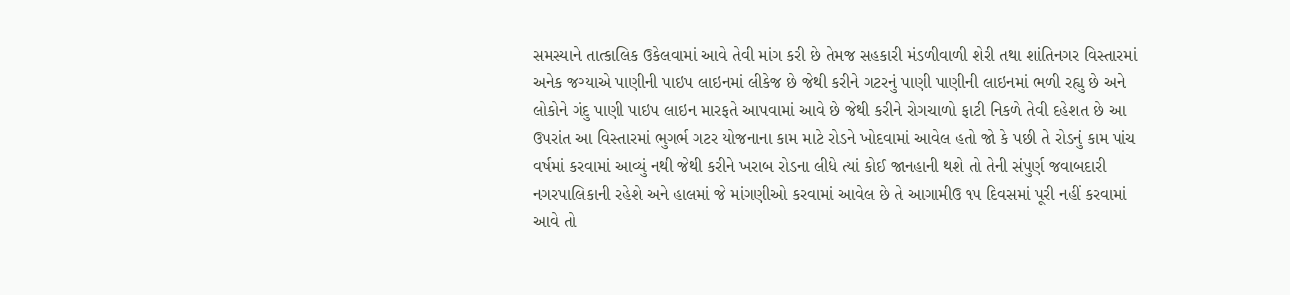સમસ્યાને તાત્કાલિક ઉકેલવામાં આવે તેવી માંગ કરી છે તેમજ સહકારી મંડળીવાળી શેરી તથા શાંતિનગર વિસ્તારમાં અનેક જગ્યાએ પાણીની પાઇપ લાઇનમાં લીકેજ છે જેથી કરીને ગટરનું પાણી પાણીની લાઇનમાં ભળી રહ્યુ છે અને લોકોને ગંદુ પાણી પાઇપ લાઇન મારફતે આપવામાં આવે છે જેથી કરીને રોગચાળો ફાટી નિકળે તેવી દહેશત છે આ ઉપરાંત આ વિસ્તારમાં ભુગર્ભ ગટર યોજનાના કામ માટે રોડને ખોદવામાં આવેલ હતો જો કે પછી તે રોડનું કામ પાંચ વર્ષમાં કરવામાં આવ્યું નથી જેથી કરીને ખરાબ રોડના લીધે ત્યાં કોઈ જાનહાની થશે તો તેની સંપુર્ણ જવાબદારી નગરપાલિકાની રહેશે અને હાલમાં જે માંગણીઓ કરવામાં આવેલ છે તે આગામીઉ ૧૫ દિવસમાં પૂરી નહીં કરવામાં આવે તો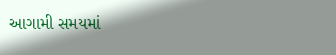આગામી સમયમાં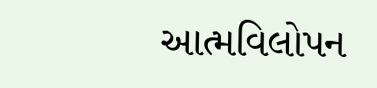આત્મવિલોપન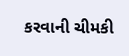કરવાની ચીમકી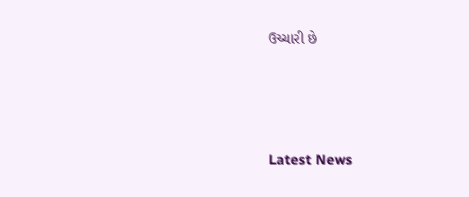ઉચ્ચારી છે






Latest News